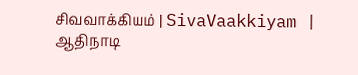சிவவாக்கியம் | SivaVaakkiyam |
ஆதிநாடி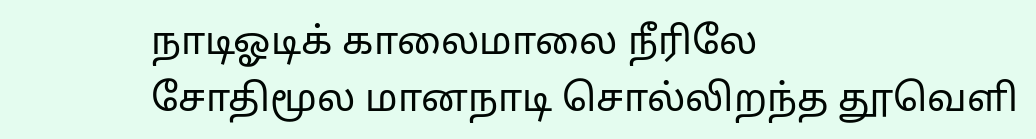நாடிஓடிக் காலைமாலை நீரிலே
சோதிமூல மானநாடி சொல்லிறந்த தூவெளி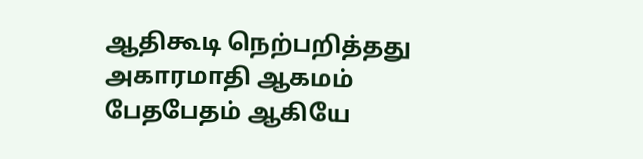ஆதிகூடி நெற்பறித்தது அகாரமாதி ஆகமம்
பேதபேதம் ஆகியே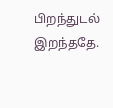பிறந்துடல் இறந்ததே.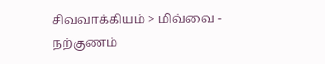சிவவாக்கியம் > மிவ்வை - நற்குணம்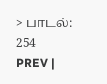> பாடல்: 254
PREV |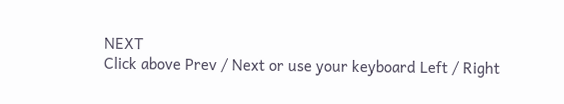NEXT
Click above Prev / Next or use your keyboard Left / Right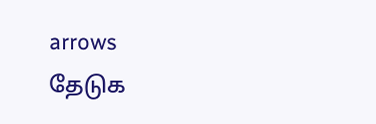arrows
தேடுக